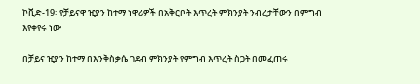ኮቪድ-19፡ የቻይናዋ ዢያን ከተማ ነዋሪዎች በአቅርቦት እጥረት ምክንያት ንብረታቸውን በምግብ እየቀየሩ ነው

በቻይና ዢያን ከተማ በእንቅስቃሴ ገደብ ምክንያት የምግብ እጥረት ስጋት በመፈጠሩ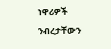ነዋሪዎች ንብረታቸውን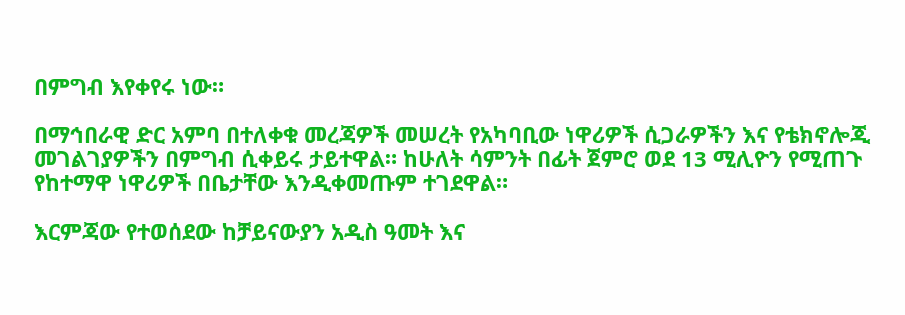በምግብ እየቀየሩ ነው።

በማኅበራዊ ድር አምባ በተለቀቁ መረጃዎች መሠረት የአካባቢው ነዋሪዎች ሲጋራዎችን እና የቴክኖሎጂ መገልገያዎችን በምግብ ሲቀይሩ ታይተዋል። ከሁለት ሳምንት በፊት ጀምሮ ወደ 13 ሚሊዮን የሚጠጉ የከተማዋ ነዋሪዎች በቤታቸው እንዲቀመጡም ተገደዋል።

እርምጃው የተወሰደው ከቻይናውያን አዲስ ዓመት እና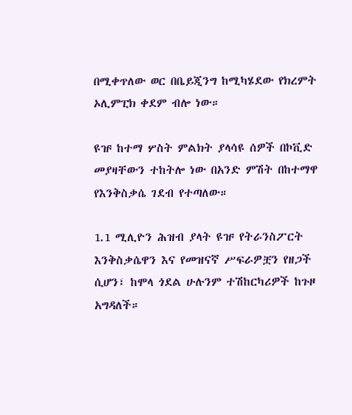በሚቀጥለው ወር በቤይጂንግ ከሚካሄደው የክረምት ኦሊምፒክ ቀደም ብሎ ነው።

ዩዡ ከተማ ሦስት ምልክት ያላሳዩ ሰዎች በኮቪድ መያዛቸውን ተከትሎ ነው በአንድ ምሽት በከተማዋ የእንቅስቃሴ ገደብ የተጣለው።

1.1 ሚሊዮን ሕዝብ ያላት ዩዡ የትራንስፖርት እንቅስቃሴዋን እና የመዝናኛ ሥፍራዎቿን የዘጋች ሲሆን፣ ከሞላ ጎደል ሁሉንም ተሽከርካሪዎች ከጉዞ አግዳለች።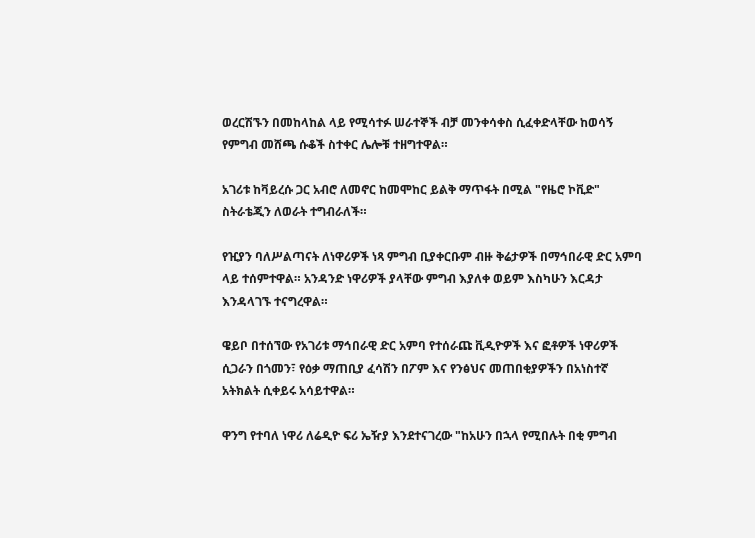ወረርሽኙን በመከላከል ላይ የሚሳተፉ ሠራተኞች ብቻ መንቀሳቀስ ሲፈቀድላቸው ከወሳኝ የምግብ መሸጫ ሱቆች ስተቀር ሌሎቹ ተዘግተዋል።

አገሪቱ ከቫይረሱ ጋር አብሮ ለመኖር ከመሞከር ይልቅ ማጥፋት በሚል "የዜሮ ኮቪድ" ስትራቴጂን ለወራት ተግብራለች።

የዢያን ባለሥልጣናት ለነዋሪዎች ነጻ ምግብ ቢያቀርቡም ብዙ ቅሬታዎች በማኅበራዊ ድር አምባ ላይ ተሰምተዋል። አንዳንድ ነዋሪዎች ያላቸው ምግብ እያለቀ ወይም እስካሁን እርዳታ እንዳላገኙ ተናግረዋል።

ዌይቦ በተሰኘው የአገሪቱ ማኅበራዊ ድር አምባ የተሰራጩ ቪዲዮዎች እና ፎቶዎች ነዋሪዎች ሲጋራን በጎመን፣ የዕቃ ማጠቢያ ፈሳሽን በፖም እና የንፅህና መጠበቂያዎችን በአነስተኛ አትክልት ሲቀይሩ አሳይተዋል።

ዋንግ የተባለ ነዋሪ ለሬዲዮ ፍሪ ኤዥያ እንደተናገረው "ከአሁን በኋላ የሚበሉት በቂ ምግብ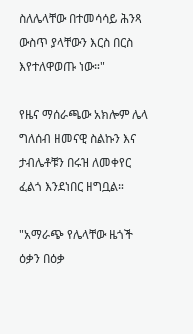ስለሌላቸው በተመሳሳይ ሕንጻ ውስጥ ያላቸውን እርስ በርስ እየተለዋወጡ ነው።"

የዜና ማሰራጫው አክሎም ሌላ ግለሰብ ዘመናዊ ስልኩን እና ታብሌቶቹን በሩዝ ለመቀየር ፈልጎ እንደነበር ዘግቧል።

"አማራጭ የሌላቸው ዜጎች ዕቃን በዕቃ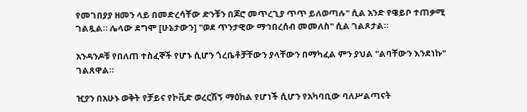የመገበያያ ዘመን ላይ በመድረሳቸው ድንቹን በጆሮ መጥረጊያ ጥጥ ይለወጣሉ" ሲል አንድ የዌይቦ ተጠቃሚ ገልጿል። ሌላው ደግሞ [ሁኔታውን] "ወደ ጥንታዊው ማኅበረሰብ መመለስ" ሲል ገልጾታል።

አንዳንዶቹ የበለጠ ተስፈኞች የሆኑ ሲሆን ጎረቤቶቻቸውን ያላቸውን በማካፈል ምን ያህል "ልባቸውን እንደነኩ" ገልጸዋል።

ዢያን በአሁኑ ወቅት የቻይና የኮቪድ ወረርሽኝ ማዕከል የሆነች ሲሆን የአካባቢው ባለሥልጣናት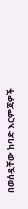በወሰዷቸው ከባድ እርምጃዎች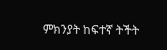ምክንያት ከፍተኛ ትችት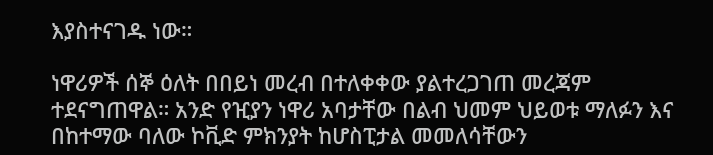እያስተናገዱ ነው።

ነዋሪዎች ሰኞ ዕለት በበይነ መረብ በተለቀቀው ያልተረጋገጠ መረጃም ተደናግጠዋል። አንድ የዢያን ነዋሪ አባታቸው በልብ ህመም ህይወቱ ማለፉን እና በከተማው ባለው ኮቪድ ምክንያት ከሆስፒታል መመለሳቸውን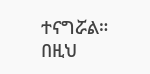ተናግሯል። በዚህ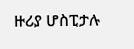ዙሪያ ሆስፒታሉ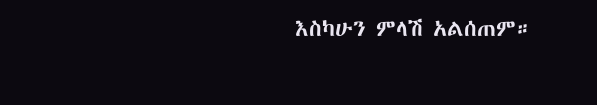እስካሁን ምላሽ አልሰጠም።